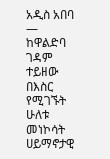አዲስ አበባ —
ከዋልድባ ገዳም ተይዘው በእስር የሚገኙት ሁለቱ መነኮሳት ሀይማኖታዊ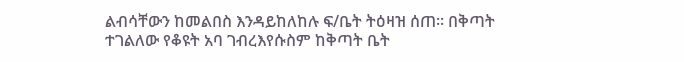ልብሳቸውን ከመልበስ እንዳይከለከሉ ፍ/ቤት ትዕዛዝ ሰጠ፡፡ በቅጣት ተገልለው የቆዩት አባ ገብረእየሱስም ከቅጣት ቤት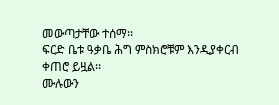መውጣታቸው ተሰማ፡፡
ፍርድ ቤቱ ዓቃቤ ሕግ ምስክሮቹም እንዲያቀርብ ቀጠሮ ይዟል፡፡
ሙሉውን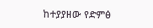ከተያያዘው የድምፅ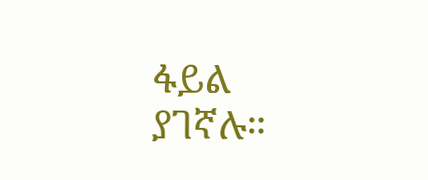ፋይል ያገኛሉ።